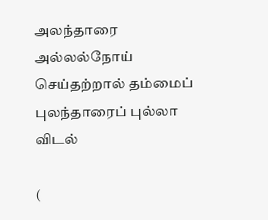அலந்தாரை அல்லல்நோய் செய்தற்றால் தம்மைப் புலந்தாரைப் புல்லா விடல்

(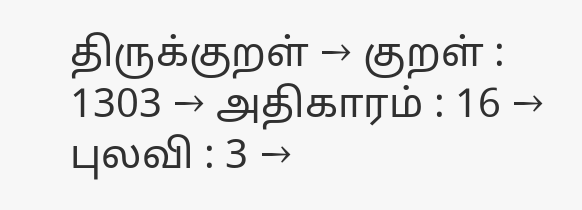திருக்குறள் → குறள் : 1303 → அதிகாரம் : 16 → புலவி : 3 →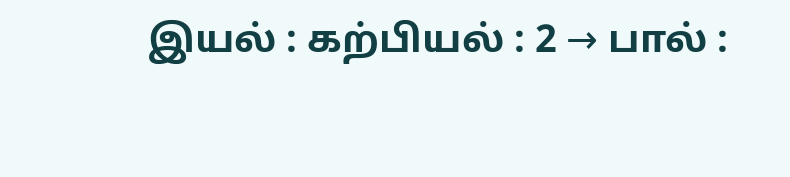இயல் : கற்பியல் : 2 → பால் :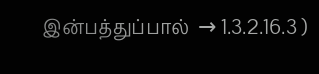இன்பத்துப்பால்  → 1.3.2.16.3 )